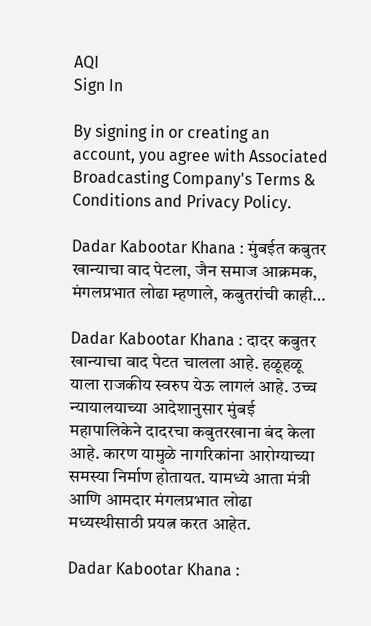AQI
Sign In

By signing in or creating an account, you agree with Associated Broadcasting Company's Terms & Conditions and Privacy Policy.

Dadar Kabootar Khana : मुंबईत कबुतर खान्याचा वाद पेटला, जैन समाज आक्रमक, मंगलप्रभात लोढा म्हणाले, कबुतरांची काही…

Dadar Kabootar Khana : दादर कबुतर खान्याचा वाद पेटत चालला आहे. हळूहळू याला राजकीय स्वरुप येऊ लागलं आहे. उच्च न्यायालयाच्या आदेशानुसार मुंबई महापालिकेने दादरचा कबुतरखाना बंद केला आहे. कारण यामुळे नागरिकांना आरोग्याच्या समस्या निर्माण होतायत. यामध्ये आता मंत्री आणि आमदार मंगलप्रभात लोढा मध्यस्थीसाठी प्रयत्न करत आहेत.

Dadar Kabootar Khana :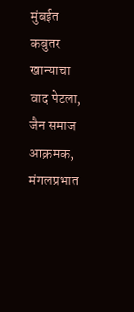मुंबईत कबुतर खान्याचा वाद पेटला, जैन समाज आक्रमक, मंगलप्रभात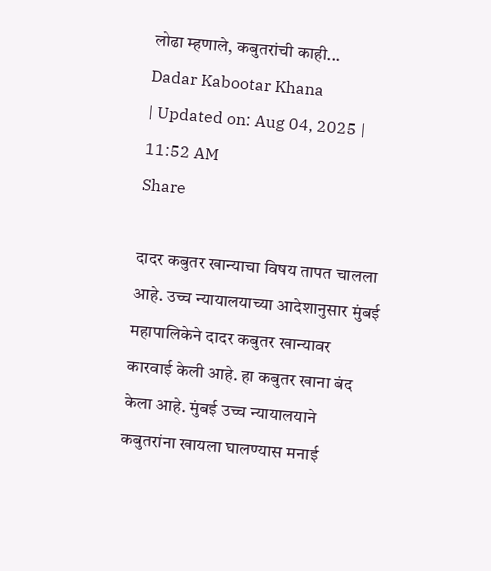लोढा म्हणाले, कबुतरांची काही...
Dadar Kabootar Khana
| Updated on: Aug 04, 2025 | 11:52 AM
Share

दादर कबुतर खान्याचा विषय तापत चालला आहे. उच्च न्यायालयाच्या आदेशानुसार मुंबई महापालिकेने दादर कबुतर खान्यावर कारवाई केली आहे. हा कबुतर खाना बंद केला आहे. मुंबई उच्च न्यायालयाने कबुतरांना खायला घालण्यास मनाई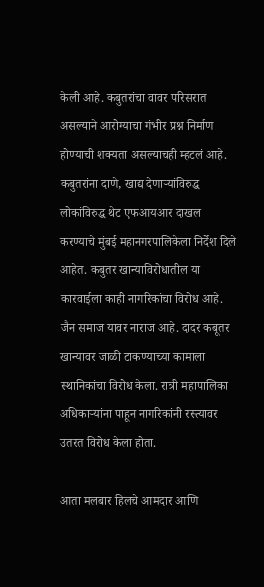केली आहे. कबुतरांचा वावर परिसरात असल्याने आरोग्याचा गंभीर प्रश्न निर्माण होण्याची शक्यता असल्याचही म्हटलं आहे. कबुतरांना दाणे, खाद्य देणाऱ्यांविरुद्ध लोकांविरुद्ध थेट एफआयआर दाखल करण्याचे मुंबई महानगरपालिकेला निर्देश दिले आहेत. कबुतर खान्याविरोधातील या कारवाईला काही नागरिकांचा विरोध आहे. जैन समाज यावर नाराज आहे. दादर कबूतर खान्यावर जाळी टाकण्याच्या कामाला स्थानिकांचा विरोध केला. रात्री महापालिका अधिकाऱ्यांना पाहून नागरिकांनी रस्त्यावर उतरत विरोध केला होता.

आता मलबार हिलचे आमदार आणि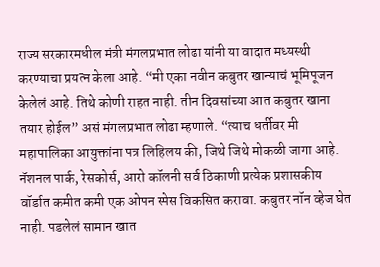राज्य सरकारमधील मंत्री मंगलप्रभात लोढा यांनी या वादात मध्यस्थी करण्याचा प्रयत्न केला आहे. “मी एका नवीन कबुतर खान्याचं भूमिपूजन केलेलं आहे. तिथे कोणी राहत नाही. तीन दिवसांच्या आत कबुतर खाना तयार होईल” असं मंगलप्रभात लोढा म्हणाले. “त्याच धर्तीवर मी महापालिका आयुक्तांना पत्र लिहिलय की, जिथे जिथे मोकळी जागा आहे. नॅशनल पार्क, रेसकोर्स, आरो कॉलनी सर्व ठिकाणी प्रत्येक प्रशासकीय वॉर्डात कमीत कमी एक ओपन स्पेस विकसित करावा. कबुतर नॉन व्हेज घेत नाही. पडलेलं सामान खात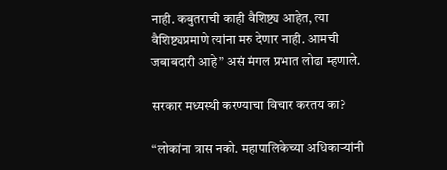नाही. कबुतराची काही वैशिष्ट्य आहेत, त्या वैशिष्ट्यप्रमाणे त्यांना मरु देणार नाही. आमची जबाबदारी आहे” असं मंगल प्रभात लोढा म्हणाले.

सरकार मध्यस्थी करण्याचा विचार करतय का?

“लोकांना त्रास नको. महापालिकेच्या अधिकाऱ्यांनी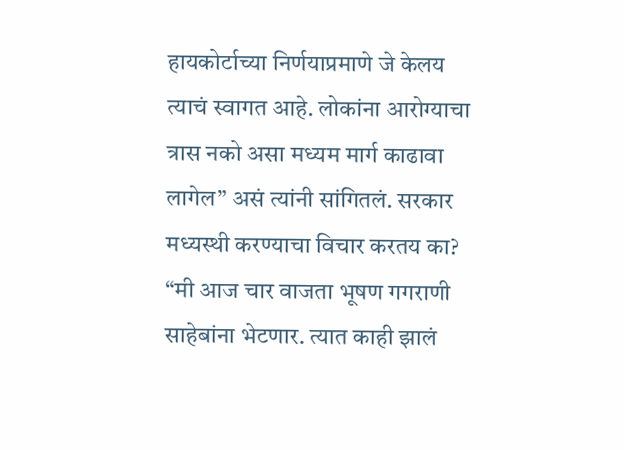हायकोर्टाच्या निर्णयाप्रमाणे जे केलय त्याचं स्वागत आहे. लोकांना आरोग्याचा त्रास नको असा मध्यम मार्ग काढावा लागेल” असं त्यांनी सांगितलं. सरकार मध्यस्थी करण्याचा विचार करतय का? “मी आज चार वाजता भूषण गगराणी साहेबांना भेटणार. त्यात काही झालं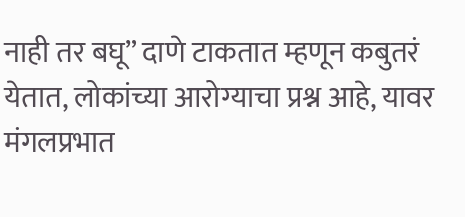नाही तर बघू” दाणे टाकतात म्हणून कबुतरं येतात, लोकांच्या आरोग्याचा प्रश्न आहे, यावर मंगलप्रभात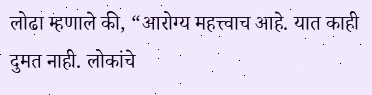लोढा म्हणाले की, “आरोग्य महत्त्वाच आहे. यात काही दुमत नाही. लोकांचे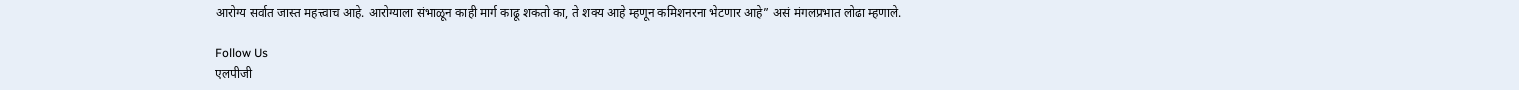आरोग्य सर्वात जास्त महत्त्वाच आहे. आरोग्याला संभाळून काही मार्ग काढू शकतो का, ते शक्य आहे म्हणून कमिशनरना भेटणार आहे” असं मंगलप्रभात लोढा म्हणाले.

Follow Us
एलपीजी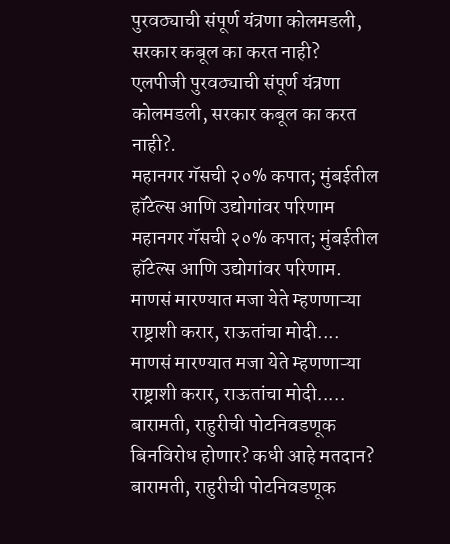पुरवठ्याची संपूर्ण यंत्रणा कोलमडली, सरकार कबूल का करत नाही?
एलपीजी पुरवठ्याची संपूर्ण यंत्रणा कोलमडली, सरकार कबूल का करत नाही?.
महानगर गॅसची २०% कपात; मुंबईतील हॉटेल्स आणि उद्योगांवर परिणाम
महानगर गॅसची २०% कपात; मुंबईतील हॉटेल्स आणि उद्योगांवर परिणाम.
माणसं मारण्यात मजा येते म्हणणाऱ्या राष्ट्राशी करार, राऊतांचा मोदी....
माणसं मारण्यात मजा येते म्हणणाऱ्या राष्ट्राशी करार, राऊतांचा मोदी.....
बारामती, राहुरीची पोटनिवडणूक बिनविरोध होणार? कधी आहे मतदान?
बारामती, राहुरीची पोटनिवडणूक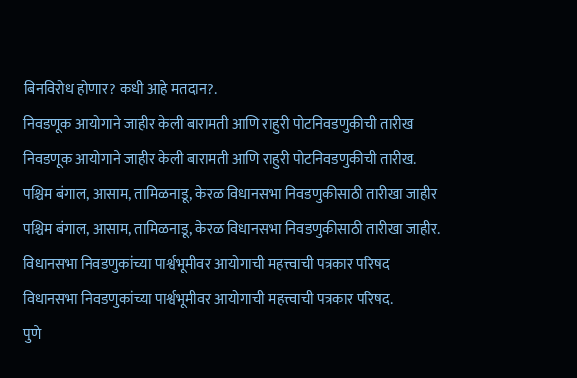बिनविरोध होणार? कधी आहे मतदान?.
निवडणूक आयोगाने जाहीर केली बारामती आणि राहुरी पोटनिवडणुकीची तारीख
निवडणूक आयोगाने जाहीर केली बारामती आणि राहुरी पोटनिवडणुकीची तारीख.
पश्चिम बंगाल, आसाम, तामिळनाडू, केरळ विधानसभा निवडणुकीसाठी तारीखा जाहीर
पश्चिम बंगाल, आसाम, तामिळनाडू, केरळ विधानसभा निवडणुकीसाठी तारीखा जाहीर.
विधानसभा निवडणुकांच्या पार्श्वभूमीवर आयोगाची महत्त्वाची पत्रकार परिषद
विधानसभा निवडणुकांच्या पार्श्वभूमीवर आयोगाची महत्त्वाची पत्रकार परिषद.
पुणे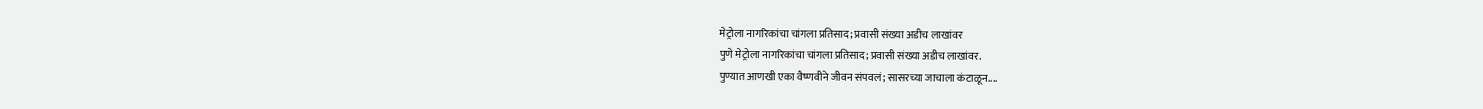मेट्रोला नागरिकांचा चांगला प्रतिसाद; प्रवासी संख्या अडीच लाखांवर
पुणे मेट्रोला नागरिकांचा चांगला प्रतिसाद; प्रवासी संख्या अडीच लाखांवर.
पुण्यात आणखी एका वैष्णवीने जीवन संपवलं; सासरच्या जाचाला कंटाळून....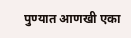पुण्यात आणखी एका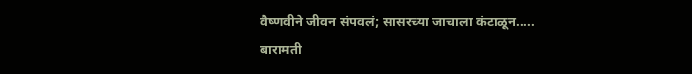वैष्णवीने जीवन संपवलं; सासरच्या जाचाला कंटाळून.....
बारामती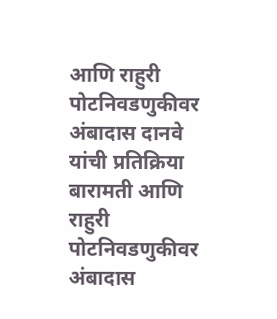आणि राहुरी पोटनिवडणुकीवर अंबादास दानवे यांची प्रतिक्रिया
बारामती आणि राहुरी पोटनिवडणुकीवर अंबादास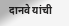दानवे यांची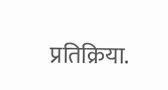प्रतिक्रिया.